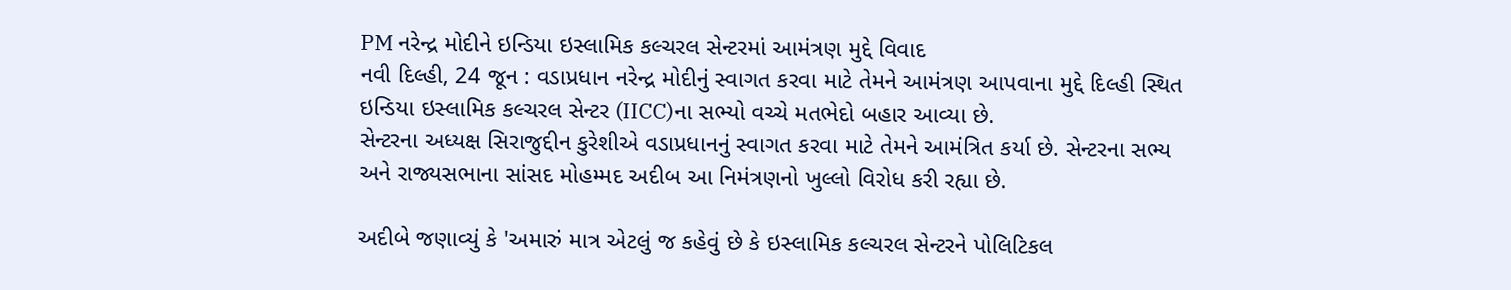PM નરેન્દ્ર મોદીને ઇન્ડિયા ઇસ્લામિક કલ્ચરલ સેન્ટરમાં આમંત્રણ મુદ્દે વિવાદ
નવી દિલ્હી, 24 જૂન : વડાપ્રધાન નરેન્દ્ર મોદીનું સ્વાગત કરવા માટે તેમને આમંત્રણ આપવાના મુદ્દે દિલ્હી સ્થિત ઇન્ડિયા ઇસ્લામિક કલ્ચરલ સેન્ટર (IICC)ના સભ્યો વચ્ચે મતભેદો બહાર આવ્યા છે.
સેન્ટરના અધ્યક્ષ સિરાજુદ્દીન કુરેશીએ વડાપ્રધાનનું સ્વાગત કરવા માટે તેમને આમંત્રિત કર્યા છે. સેન્ટરના સભ્ય અને રાજ્યસભાના સાંસદ મોહમ્મદ અદીબ આ નિમંત્રણનો ખુલ્લો વિરોધ કરી રહ્યા છે.

અદીબે જણાવ્યું કે 'અમારું માત્ર એટલું જ કહેવું છે કે ઇસ્લામિક કલ્ચરલ સેન્ટરને પોલિટિકલ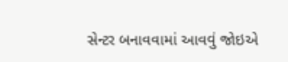સેન્ટર બનાવવામાં આવવું જોઇએ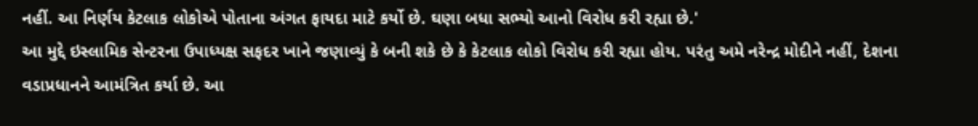નહીં. આ નિર્ણય કેટલાક લોકોએ પોતાના અંગત ફાયદા માટે કર્યો છે. ઘણા બધા સભ્યો આનો વિરોધ કરી રહ્યા છે.'
આ મુદ્દે ઇસ્લામિક સેન્ટરના ઉપાધ્યક્ષ સફદર ખાને જણાવ્યું કે બની શકે છે કે કેટલાક લોકો વિરોધ કરી રહ્યા હોય. પરંતુ અમે નરેન્દ્ર મોદીને નહીં, દેશના વડાપ્રધાનને આમંત્રિત કર્યા છે. આ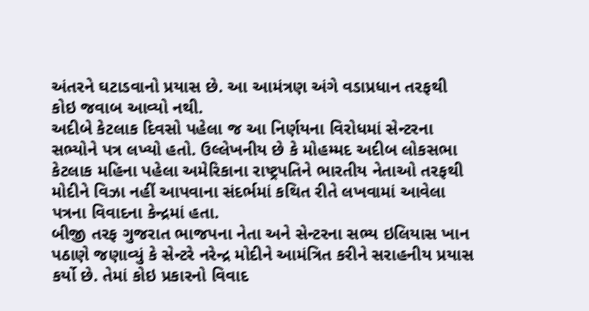અંતરને ઘટાડવાનો પ્રયાસ છે. આ આમંત્રણ અંગે વડાપ્રધાન તરફથી કોઇ જવાબ આવ્યો નથી.
અદીબે કેટલાક દિવસો પહેલા જ આ નિર્ણયના વિરોધમાં સેન્ટરના સભ્યોને પત્ર લખ્યો હતો. ઉલ્લેખનીય છે કે મોહમ્મદ અદીબ લોકસભા કેટલાક મહિના પહેલા અમેરિકાના રાષ્ટ્રપતિને ભારતીય નેતાઓ તરફથી મોદીને વિઝા નહીં આપવાના સંદર્ભમાં કથિત રીતે લખવામાં આવેલા પત્રના વિવાદના કેન્દ્રમાં હતા.
બીજી તરફ ગુજરાત ભાજપના નેતા અને સેન્ટરના સભ્ય ઇલિયાસ ખાન પઠાણે જણાવ્યું કે સેન્ટરે નરેન્દ્ર મોદીને આમંત્રિત કરીને સરાહનીય પ્રયાસ કર્યો છે. તેમાં કોઇ પ્રકારનો વિવાદ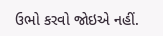ઉભો કરવો જોઇએ નહીં.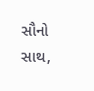સૌનો સાથ,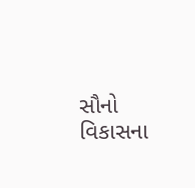સૌનો વિકાસના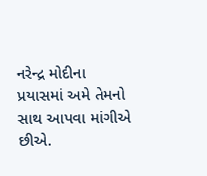નરેન્દ્ર મોદીના પ્રયાસમાં અમે તેમનો સાથ આપવા માંગીએ છીએ.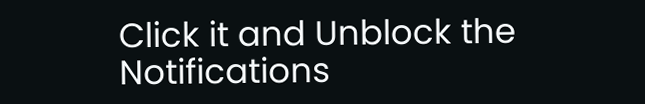Click it and Unblock the Notifications